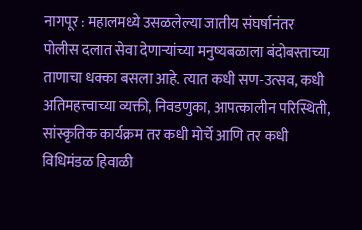नागपूर : महालमध्ये उसळलेल्या जातीय संघर्षानंतर पोलीस दलात सेवा देणाऱ्यांच्या मनुष्यबळाला बंदोबस्ताच्या ताणाचा धक्का बसला आहे. त्यात कधी सण-उत्सव, कधी अतिमहत्त्वाच्या व्यक्ती, निवडणुका, आपत्कालीन परिस्थिती, सांस्कृतिक कार्यक्रम तर कधी मोर्चे आणि तर कधी विधिमंडळ हिवाळी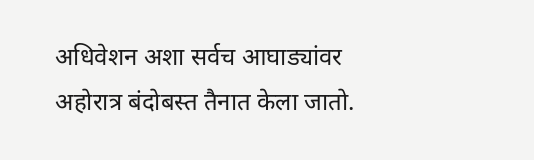अधिवेशन अशा सर्वच आघाड्यांवर अहोरात्र बंदोबस्त तैनात केला जातो.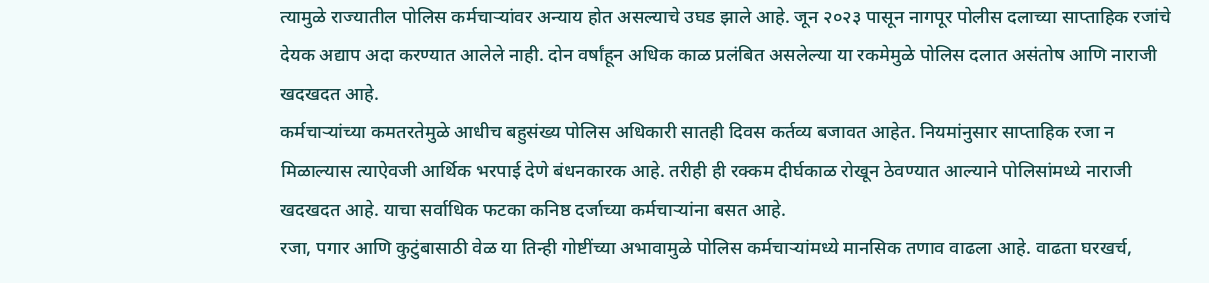त्यामुळे राज्यातील पोलिस कर्मचाऱ्यांवर अन्याय होत असल्याचे उघड झाले आहे. जून २०२३ पासून नागपूर पोलीस दलाच्या साप्ताहिक रजांचे देयक अद्याप अदा करण्यात आलेले नाही. दोन वर्षांहून अधिक काळ प्रलंबित असलेल्या या रकमेमुळे पोलिस दलात असंतोष आणि नाराजी खदखदत आहे.
कर्मचाऱ्यांच्या कमतरतेमुळे आधीच बहुसंख्य पोलिस अधिकारी सातही दिवस कर्तव्य बजावत आहेत. नियमांनुसार साप्ताहिक रजा न मिळाल्यास त्याऐवजी आर्थिक भरपाई देणे बंधनकारक आहे. तरीही ही रक्कम दीर्घकाळ रोखून ठेवण्यात आल्याने पोलिसांमध्ये नाराजी खदखदत आहे. याचा सर्वाधिक फटका कनिष्ठ दर्जाच्या कर्मचाऱ्यांना बसत आहे.
रजा, पगार आणि कुटुंबासाठी वेळ या तिन्ही गोष्टींच्या अभावामुळे पोलिस कर्मचाऱ्यांमध्ये मानसिक तणाव वाढला आहे. वाढता घरखर्च,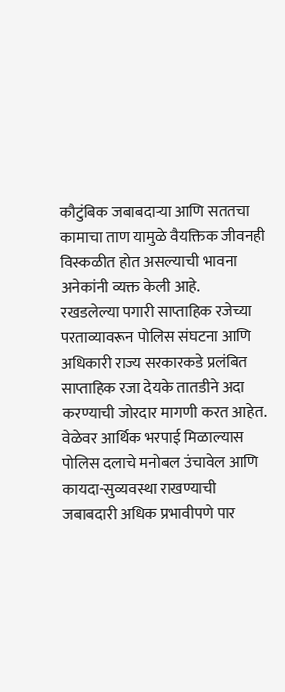कौटुंबिक जबाबदाऱ्या आणि सततचा कामाचा ताण यामुळे वैयक्तिक जीवनही विस्कळीत होत असल्याची भावना अनेकांनी व्यक्त केली आहे.
रखडलेल्या पगारी साप्ताहिक रजेच्या परताव्यावरून पोलिस संघटना आणि अधिकारी राज्य सरकारकडे प्रलंबित साप्ताहिक रजा देयके तातडीने अदा करण्याची जोरदार मागणी करत आहेत. वेळेवर आर्थिक भरपाई मिळाल्यास पोलिस दलाचे मनोबल उंचावेल आणि कायदा-सुव्यवस्था राखण्याची जबाबदारी अधिक प्रभावीपणे पार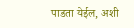पाडता येईल, अशी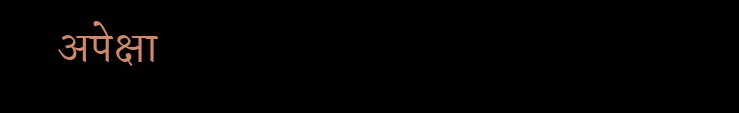अपेक्षा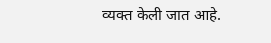व्यक्त केली जात आहे.